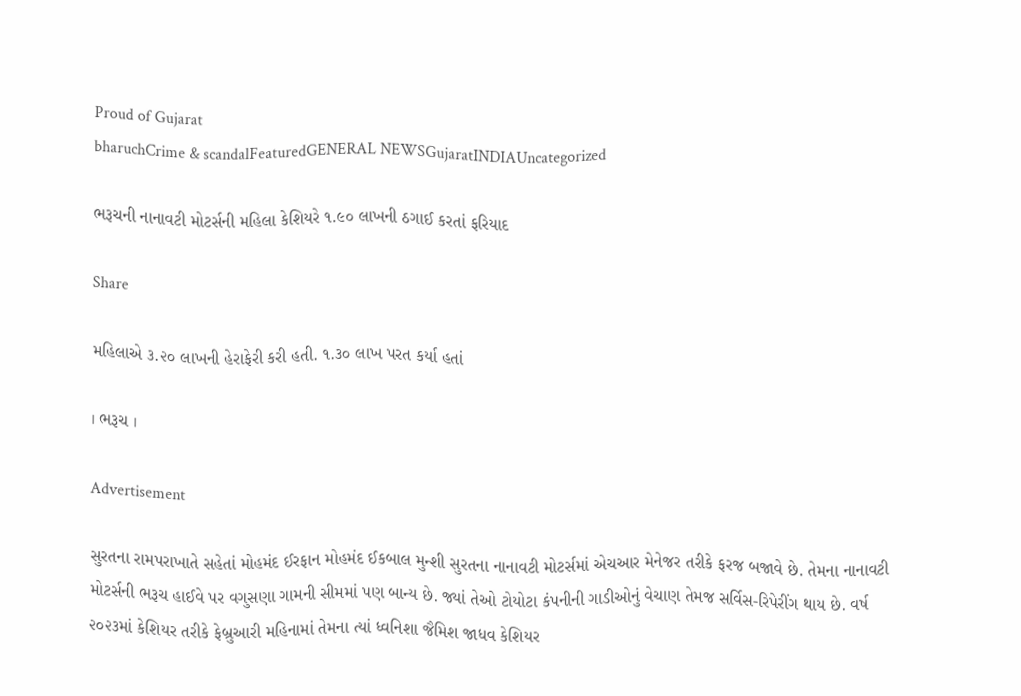Proud of Gujarat
bharuchCrime & scandalFeaturedGENERAL NEWSGujaratINDIAUncategorized

ભરૂચની નાનાવટી મોટર્સની મહિલા કેશિયરે ૧.૯૦ લાખની ઠગાઈ કરતાં ફરિયાદ

Share

મહિલાએ ૩.૨૦ લાખની હેરાફેરી કરી હતી. ૧.૩૦ લાખ પરત કર્યા હતાં

। ભરૂચ ।

Advertisement

સુરતના રામપરાખાતે સહેતાં મોહમંદ ઈરફાન મોહમંદ ઈકબાલ મુન્શી સુરતના નાનાવટી મોટર્સમાં એચઆર મેનેજર તરીકે ફરજ બજાવે છે. તેમના નાનાવટી મોટર્સની ભરૂચ હાઈવે પર વગુસણા ગામની સીમમાં પણ બાન્ય છે. જ્યાં તેઓ ટોયોટા કંપનીની ગાડીઓનું વેચાણ તેમજ સર્વિસ-રિપેરીંગ થાય છે. વર્ષ ૨૦૨૩માં કેશિયર તરીકે ફેબ્રુઆરી મહિનામાં તેમના ત્યાં ધ્વનિશા જૈમિશ જાધવ કેશિયર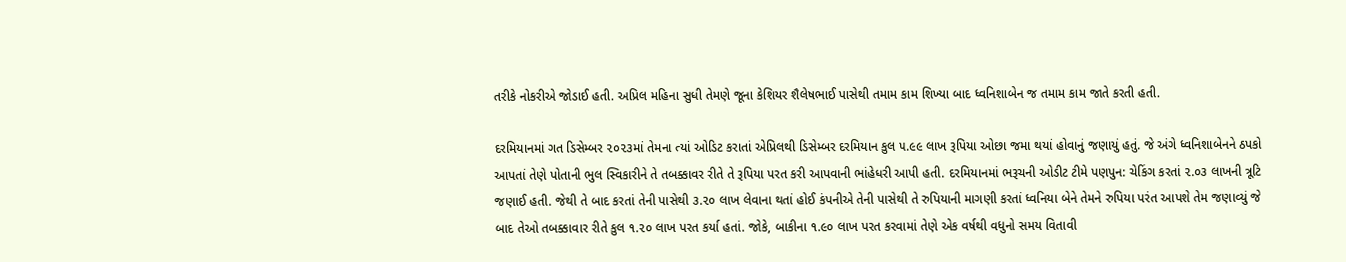તરીકે નોકરીએ જોડાઈ હતી. અપ્રિલ મહિના સુધી તેમણે જૂના કેશિયર શૈલેષભાઈ પાસેથી તમામ કામ શિખ્યા બાદ ધ્વનિશાબેન જ તમામ કામ જાતે કરતી હતી.

દરમિયાનમાં ગત ડિસેમ્બર ૨૦૨૩માં તેમના ત્યાં ઓડિટ કરાતાં એપ્રિલથી ડિસેમ્બર દરમિયાન કુલ ૫.૯૯ લાખ રૂપિયા ઓછા જમા થયાં હોવાનું જણાયું હતું. જે અંગે ધ્વનિશાબેનને ઠપકો આપતાં તેણે પોતાની ભુલ સ્વિકારીને તે તબક્કાવર રીતે તે રૂપિયા પરત કરી આપવાની ભાંહેધરી આપી હતી. દરમિયાનમાં ભરૂચની ઓડીટ ટીમે પણપુન: ચેકિંગ કરતાં ૨.૦૩ લાખની ત્રૂટિ જણાઈ હતી. જેથી તે બાદ કરતાં તેની પાસેથી ૩.૨૦ લાખ લેવાના થતાં હોઈ કંપનીએ તેની પાસેથી તે રુપિયાની માગણી કરતાં ધ્વનિયા બેને તેમને રુપિયા પરંત આપશે તેમ જણાવ્યું જે બાદ તેઓ તબક્કાવાર રીતે કુલ ૧.૨૦ લાખ પરત કર્યા હતાં. જોકે, બાકીના ૧.૯૦ લાખ પરત કરવામાં તેણે એક વર્ષથી વધુનો સમય વિતાવી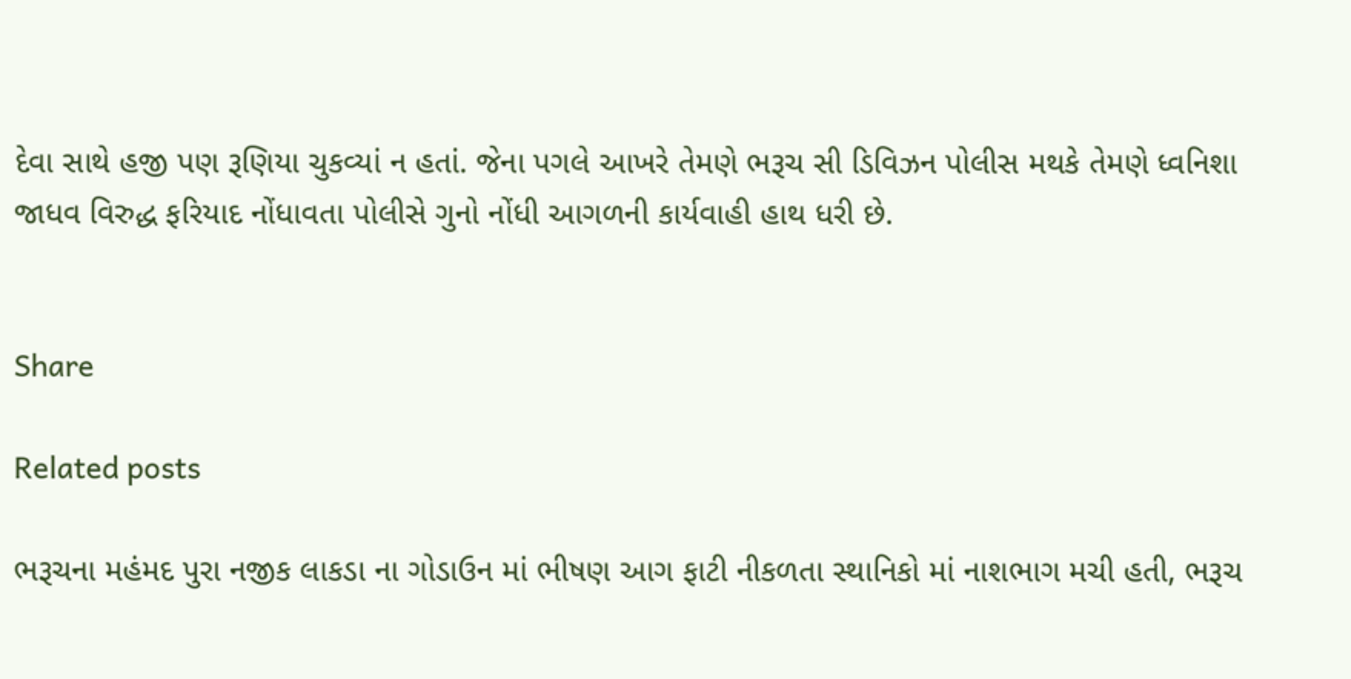દેવા સાથે હજી પણ રૂણિયા ચુકવ્યાં ન હતાં. જેના પગલે આખરે તેમણે ભરૂચ સી ડિવિઝન પોલીસ મથકે તેમણે ધ્વનિશા જાધવ વિરુદ્ધ ફરિયાદ નોંધાવતા પોલીસે ગુનો નોંધી આગળની કાર્યવાહી હાથ ધરી છે.


Share

Related posts

ભરૂચના મહંમદ પુરા નજીક લાકડા ના ગોડાઉન માં ભીષણ આગ ફાટી નીકળતા સ્થાનિકો માં નાશભાગ મચી હતી, ભરૂચ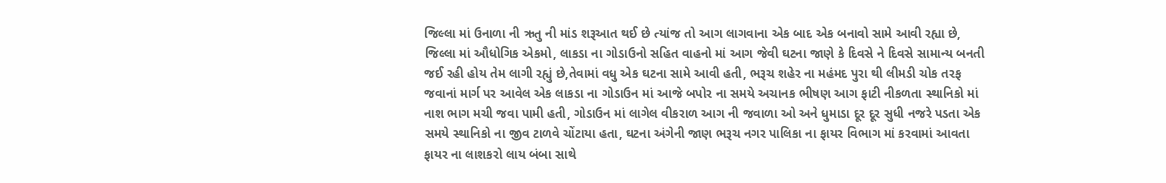જિલ્લા માં ઉનાળા ની ઋતુ ની માંડ શરૂઆત થઈ છે ત્યાંજ તો આગ લાગવાના એક બાદ એક બનાવો સામે આવી રહ્યા છે, જિલ્લા માં ઔધોગિક એકમો, લાકડા ના ગોડાઉનો સહિત વાહનો માં આગ જેવી ઘટના જાણે કે દિવસે ને દિવસે સામાન્ય બનતી જઈ રહી હોય તેમ લાગી રહ્યું છે,તેવામાં વધુ એક ઘટના સામે આવી હતી, ભરૂચ શહેર ના મહંમદ પુરા થી લીમડી ચોક તરફ જવાનાં માર્ગ પર આવેલ એક લાકડા ના ગોડાઉન માં આજે બપોર ના સમયે અચાનક ભીષણ આગ ફાટી નીકળતા સ્થાનિકો માં નાશ ભાગ મચી જવા પામી હતી, ગોડાઉન માં લાગેલ વીકરાળ આગ ની જવાળા ઓ અને ધુમાડા દૂર દૂર સુધી નજરે પડતા એક સમયે સ્થાનિકો ના જીવ ટાળવે ચોંટાયા હતા, ઘટના અંગેની જાણ ભરૂચ નગર પાલિકા ના ફાયર વિભાગ માં કરવામાં આવતા ફાયર ના લાશકરો લાય બંબા સાથે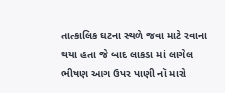તાત્કાલિક ઘટના સ્થળે જવા માટે રવાના થયા હતા જે બાદ લાકડા માં લાગેલ ભીષણ આગ ઉપર પાણી નૉ મારો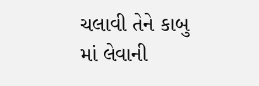ચલાવી તેને કાબુ માં લેવાની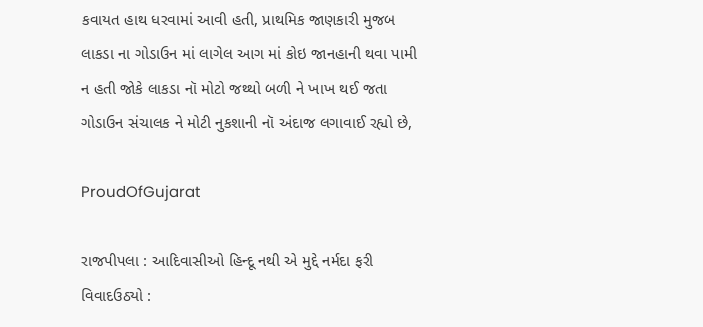કવાયત હાથ ધરવામાં આવી હતી, પ્રાથમિક જાણકારી મુજબ લાકડા ના ગોડાઉન માં લાગેલ આગ માં કોઇ જાનહાની થવા પામી ન હતી જોકે લાકડા નૉ મોટો જથ્થો બળી ને ખાખ થઈ જતા ગોડાઉન સંચાલક ને મોટી નુકશાની નૉ અંદાજ લગાવાઈ રહ્યો છે,

ProudOfGujarat

રાજપીપલા : આદિવાસીઓ હિન્દૂ નથી એ મુદ્દે નર્મદા ફરી વિવાદઉઠ્યો :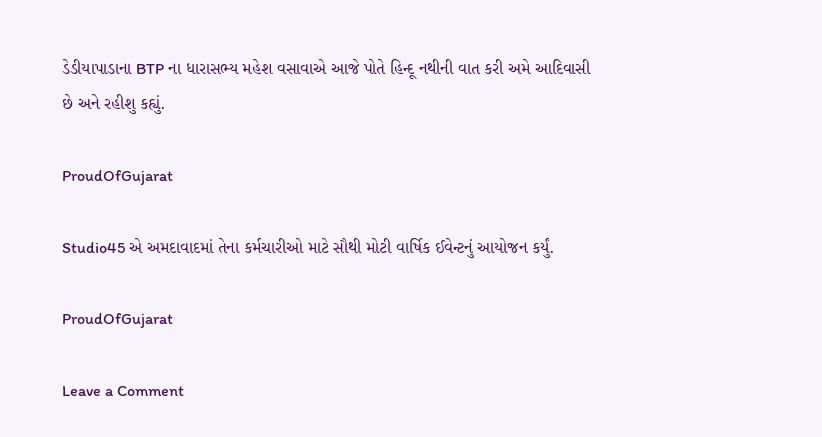ડેડીયાપાડાના BTP ના ધારાસભ્ય મહેશ વસાવાએ આજે પોતે હિન્દૂ નથીની વાત કરી અમે આદિવાસી છે અને રહીશુ કહ્યું.

ProudOfGujarat

Studio45 એ અમદાવાદમાં તેના કર્મચારીઓ માટે સૌથી મોટી વાર્ષિક ઈવેન્ટનું આયોજન કર્યું.

ProudOfGujarat

Leave a Comment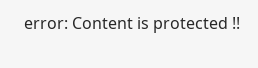error: Content is protected !!